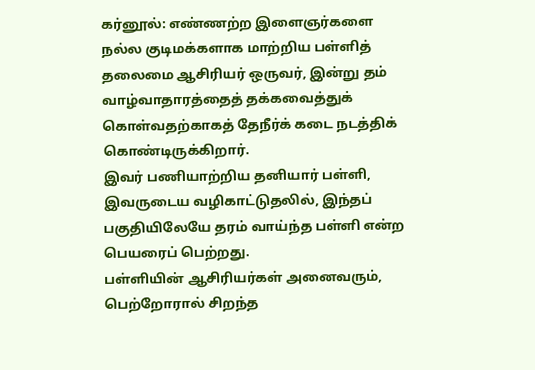கர்னூல்: எண்ணற்ற இளைஞர்களை நல்ல குடிமக்களாக மாற்றிய பள்ளித் தலைமை ஆசிரியர் ஒருவர், இன்று தம் வாழ்வாதாரத்தைத் தக்கவைத்துக் கொள்வதற்காகத் தேநீர்க் கடை நடத்திக் கொண்டிருக்கிறார்.
இவர் பணியாற்றிய தனியார் பள்ளி, இவருடைய வழிகாட்டுதலில், இந்தப் பகுதியிலேயே தரம் வாய்ந்த பள்ளி என்ற பெயரைப் பெற்றது.
பள்ளியின் ஆசிரியர்கள் அனைவரும், பெற்றோரால் சிறந்த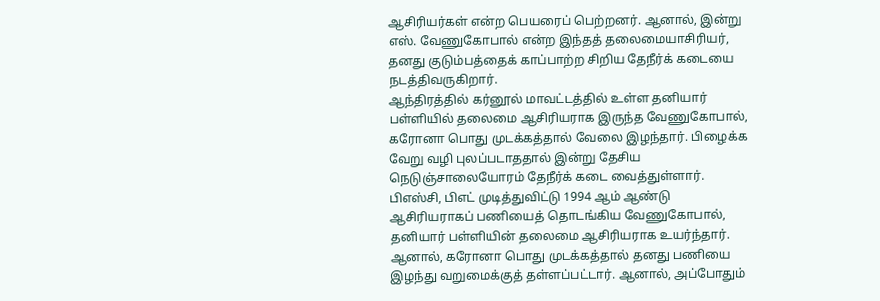ஆசிரியர்கள் என்ற பெயரைப் பெற்றனர். ஆனால், இன்று எஸ். வேணுகோபால் என்ற இந்தத் தலைமையாசிரியர், தனது குடும்பத்தைக் காப்பாற்ற சிறிய தேநீர்க் கடையை நடத்திவருகிறார்.
ஆந்திரத்தில் கர்னூல் மாவட்டத்தில் உள்ள தனியார் பள்ளியில் தலைமை ஆசிரியராக இருந்த வேணுகோபால், கரோனா பொது முடக்கத்தால் வேலை இழந்தார். பிழைக்க வேறு வழி புலப்படாததால் இன்று தேசிய நெடுஞ்சாலையோரம் தேநீர்க் கடை வைத்துள்ளார்.
பிஎஸ்சி, பிஎட் முடித்துவிட்டு 1994 ஆம் ஆண்டு ஆசிரியராகப் பணியைத் தொடங்கிய வேணுகோபால், தனியார் பள்ளியின் தலைமை ஆசிரியராக உயர்ந்தார். ஆனால், கரோனா பொது முடக்கத்தால் தனது பணியை இழந்து வறுமைக்குத் தள்ளப்பட்டார். ஆனால், அப்போதும்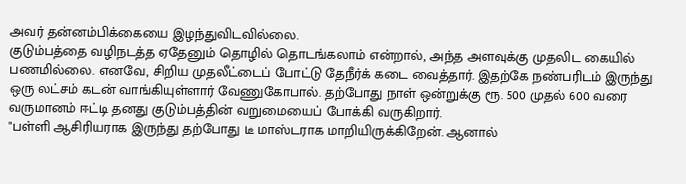அவர் தன்னம்பிக்கையை இழந்துவிடவில்லை.
குடும்பத்தை வழிநடத்த ஏதேனும் தொழில் தொடங்கலாம் என்றால், அந்த அளவுக்கு முதலிட கையில் பணமில்லை. எனவே, சிறிய முதலீட்டைப் போட்டு தேநீர்க் கடை வைத்தார். இதற்கே நண்பரிடம் இருந்து ஒரு லட்சம் கடன் வாங்கியுள்ளார் வேணுகோபால். தற்போது நாள் ஒன்றுக்கு ரூ. 500 முதல் 600 வரை வருமானம் ஈட்டி தனது குடும்பத்தின் வறுமையைப் போக்கி வருகிறார்.
"பள்ளி ஆசிரியராக இருந்து தற்போது டீ மாஸ்டராக மாறியிருக்கிறேன். ஆனால்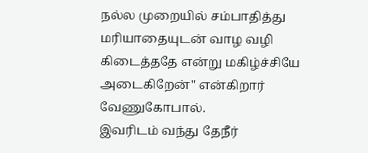நல்ல முறையில் சம்பாதித்து மரியாதையுடன் வாழ வழி கிடைத்ததே என்று மகிழ்ச்சியே அடைகிறேன்" என்கிறார் வேணுகோபால்.
இவரிடம் வந்து தேநீர்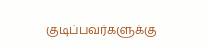குடிப்பவர்களுக்கு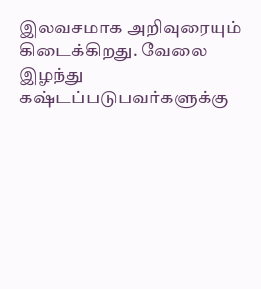இலவசமாக அறிவுரையும் கிடைக்கிறது. வேலை இழந்து கஷ்டப்படுபவர்களுக்கு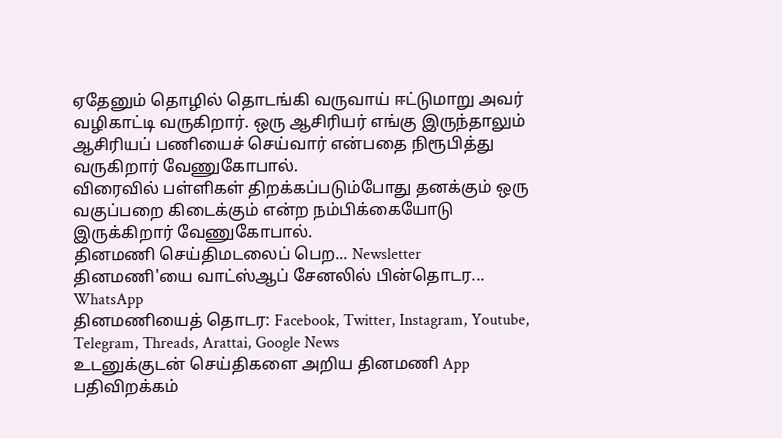ஏதேனும் தொழில் தொடங்கி வருவாய் ஈட்டுமாறு அவர் வழிகாட்டி வருகிறார். ஒரு ஆசிரியர் எங்கு இருந்தாலும் ஆசிரியப் பணியைச் செய்வார் என்பதை நிரூபித்து வருகிறார் வேணுகோபால்.
விரைவில் பள்ளிகள் திறக்கப்படும்போது தனக்கும் ஒரு வகுப்பறை கிடைக்கும் என்ற நம்பிக்கையோடு இருக்கிறார் வேணுகோபால்.
தினமணி செய்திமடலைப் பெற... Newsletter
தினமணி'யை வாட்ஸ்ஆப் சேனலில் பின்தொடர... WhatsApp
தினமணியைத் தொடர: Facebook, Twitter, Instagram, Youtube, Telegram, Threads, Arattai, Google News
உடனுக்குடன் செய்திகளை அறிய தினமணி App பதிவிறக்கம்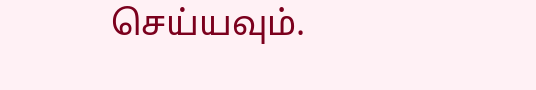செய்யவும்.